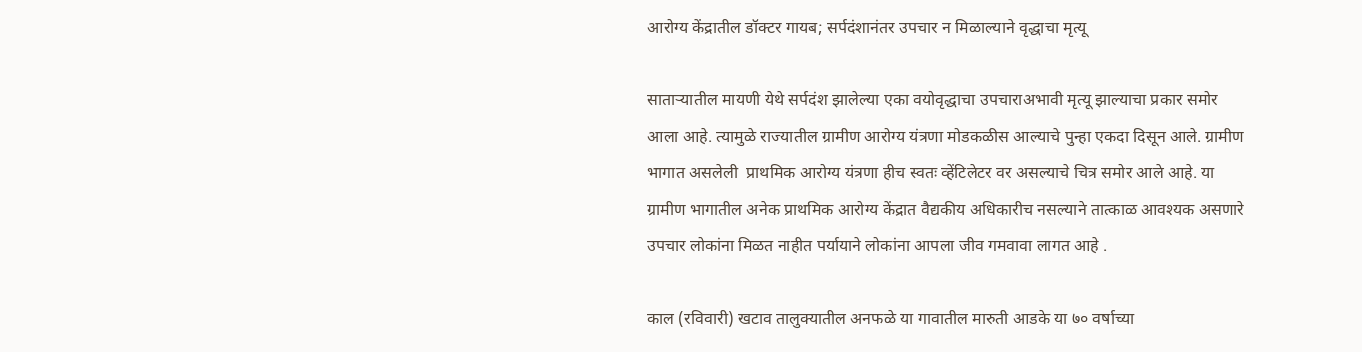आरोग्य केंद्रातील डॉक्टर गायब; सर्पदंशानंतर उपचार न मिळाल्याने वृद्धाचा मृत्यू

साताऱ्यातील मायणी येथे सर्पदंश झालेल्या एका वयोवृद्धाचा उपचाराअभावी मृत्यू झाल्याचा प्रकार समोर आला आहे. त्यामुळे राज्यातील ग्रामीण आरोग्य यंत्रणा मोडकळीस आल्याचे पुन्हा एकदा दिसून आले. ग्रामीण भागात असलेली  प्राथमिक आरोग्य यंत्रणा हीच स्वतः व्हेंटिलेटर वर असल्याचे चित्र समोर आले आहे. या ग्रामीण भागातील अनेक प्राथमिक आरोग्य केंद्रात वैद्यकीय अधिकारीच नसल्याने तात्काळ आवश्यक असणारे उपचार लोकांना मिळत नाहीत पर्यायाने लोकांना आपला जीव गमवावा लागत आहे .

काल (रविवारी) खटाव तालुक्यातील अनफळे या गावातील मारुती आडके या ७० वर्षाच्या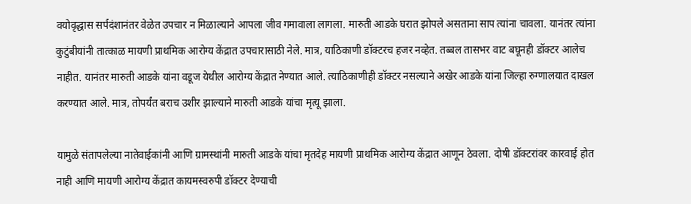वयोवृद्धास सर्पदंशानंतर वेळेत उपचार न मिळाल्याने आपला जीव गमावाला लागला. मारुती आडके घरात झोपले असताना साप त्यांना चावला. यानंतर त्यांना कुटुंबीयांनी तात्काळ मायणी प्राथमिक आरोग्य केंद्रात उपचारासाठी नेले. मात्र, याठिकाणी डॉक्टरच हजर नव्हेत. तब्बल तासभर वाट बघूनही डॉक्टर आलेच नाहीत. यानंतर मारुती आडके यांना वडूज येथील आरोग्य केंद्रात नेण्यात आले. त्याठिकाणीही डॉक्टर नसल्याने अखेर आडके यांना जिल्हा रुग्णालयात दाखल करण्यात आले. मात्र, तोपर्यंत बराच उशीर झाल्याने मारुती आडके यांचा मृत्यू झाला.

यामुळे संतापलेल्या नातेवाईकांनी आणि ग्रामस्थांनी मारुती आडके यांचा मृतदेह मायणी प्राथमिक आरोग्य केंद्रात आणून ठेवला. दोषी डॉक्टरांवर कारवाई होत नाही आणि मायणी आरोग्य केंद्रात कायमस्वरुपी डॉक्टर देण्याची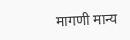मागणी मान्य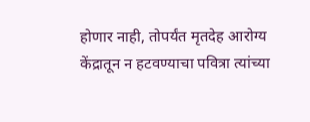होणार नाही, तोपर्यंत मृतदेह आरोग्य केंद्रातून न हटवण्याचा पवित्रा त्यांच्या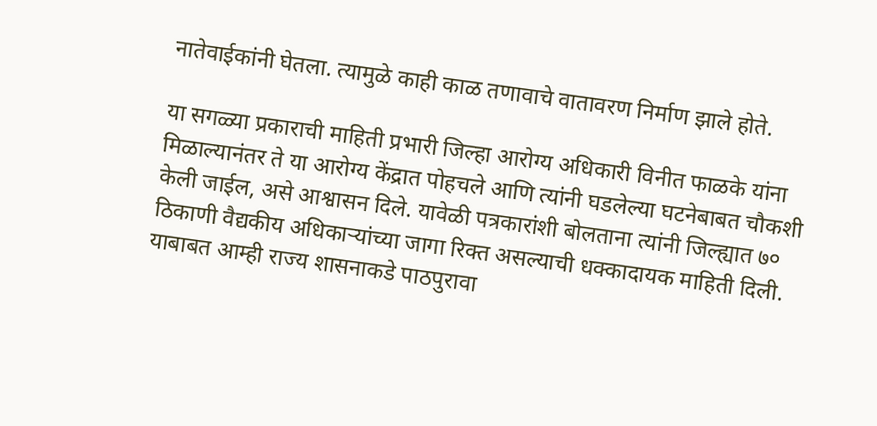नातेवाईकांनी घेतला. त्यामुळे काही काळ तणावाचे वातावरण निर्माण झाले होते.

या सगळ्या प्रकाराची माहिती प्रभारी जिल्हा आरोग्य अधिकारी विनीत फाळके यांना मिळाल्यानंतर ते या आरोग्य केंद्रात पोहचले आणि त्यांनी घडलेल्या घटनेबाबत चौकशी केली जाईल, असे आश्वासन दिले. यावेळी पत्रकारांशी बोलताना त्यांनी जिल्ह्यात ७० ठिकाणी वैद्यकीय अधिकाऱ्यांच्या जागा रिक्त असल्याची धक्कादायक माहिती दिली. याबाबत आम्ही राज्य शासनाकडे पाठपुरावा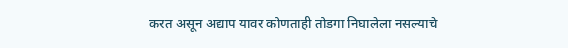करत असून अद्याप यावर कोणताही तोडगा निघालेला नसल्याचे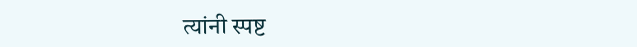त्यांनी स्पष्ट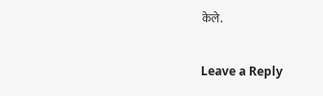केले.

Leave a Reply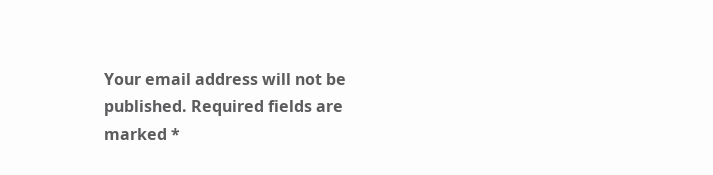Your email address will not be published. Required fields are marked *